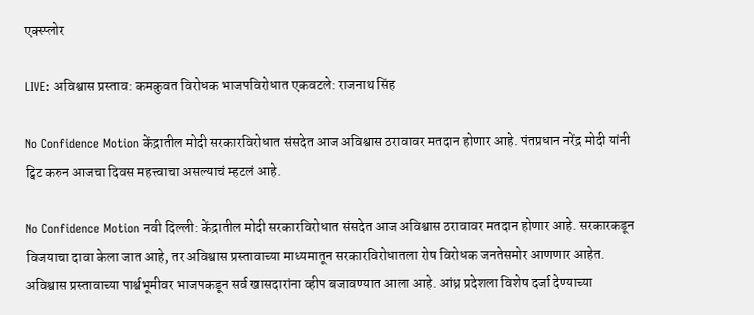एक्स्प्लोर

LIVE: अविश्वास प्रस्ताव: कमकुवत विरोधक भाजपविरोधात एकवटले: राजनाथ सिंह

No Confidence Motion केंद्रातील मोदी सरकारविरोधात संसदेत आज अविश्वास ठरावावर मतदान होणार आहे. पंतप्रधान नरेंद्र मोदी यांनी ट्विट करुन आजचा दिवस महत्त्वाचा असल्याचं म्हटलं आहे.

No Confidence Motion नवी दिल्ली: केंद्रातील मोदी सरकारविरोधात संसदेत आज अविश्वास ठरावावर मतदान होणार आहे. सरकारकडून विजयाचा दावा केला जात आहे, तर अविश्वास प्रस्तावाच्या माध्यमातून सरकारविरोधातला रोष विरोधक जनतेसमोर आणणार आहेत. अविश्वास प्रस्तावाच्या पार्श्वभूमीवर भाजपकडून सर्व खासदारांना व्हीप बजावण्यात आला आहे. आंध्र प्रदेशला विशेष दर्जा देण्याच्या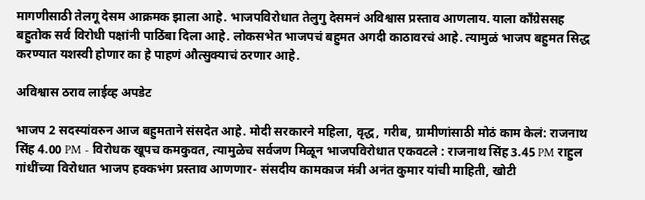मागणीसाठी तेलगू देसम आक्रमक झाला आहे. भाजपविरोधात तेलुगु देसमनं अविश्वास प्रस्ताव आणलाय. याला काँग्रेससह बहुतोक सर्व विरोधी पक्षांनी पाठिंबा दिला आहे. लोकसभेत भाजपचं बहुमत अगदी काठावरचं आहे. त्यामुळं भाजप बहुमत सिद्ध करण्यात यशस्वी होणार का हे पाहणं औत्सुक्याचं ठरणार आहे.

अविश्वास ठराव लाईव्ह अपडेट

भाजप 2 सदस्यांवरुन आज बहुमताने संसदेत आहे. मोदी सरकारने महिला, वृद्ध, गरीब, ग्रामीणांसाठी मोठं काम केलं: राजनाथ सिंह 4.00 PM - विरोधक खूपच कमकुवत, त्यामुळेच सर्वजण मिळून भाजपविरोधात एकवटले : राजनाथ सिंह 3.45 PM राहुल गांधींच्या विरोधात भाजप हक्कभंग प्रस्ताव आणणार- संसदीय कामकाज मंत्री अनंत कुमार यांची माहिती, खोटी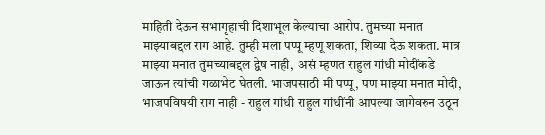माहिती देऊन सभागृहाची दिशाभूल केल्याचा आरोप. तुमच्या मनात माझ्याबद्दल राग आहे. तुम्ही मला पप्पू म्हणू शकता, शिव्या देऊ शकता. मात्र माझ्या मनात तुमच्याबद्दल द्वेष नाही,  असं म्हणत राहुल गांधी मोदींकडे जाऊन त्यांची गळाभेट घेतली. भाजपसाठी मी पप्पू, पण माझ्या मनात मोदी, भाजपविषयी राग नाही - राहुल गांधी राहुल गांधींनी आपल्या जागेवरुन उठून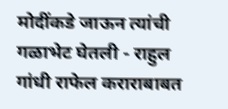मोदींकडे जाऊन त्यांची गळाभेट घेतली - राहुल गांधी राफेल कराराबाबत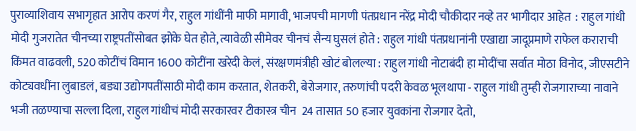पुराव्याशिवाय सभागृहात आरोप करणं गैर, राहुल गांधींनी माफी मागावी, भाजपची मागणी पंतप्रधान नरेंद्र मोदी चौकीदार नव्हे तर भागीदार आहेत  : राहुल गांधी मोदी गुजरातेत चीनच्या राष्ट्रपतींसोबत झोके घेत होते, त्यावेळी सीमेवर चीनचं सैन्य घुसलं होते : राहुल गांधी पंतप्रधानांनी एखाद्या जादूप्रमाणे राफेल कराराची किंमत वाढवली, 520 कोटींचं विमान 1600 कोटींना खरेदी केलं, संरक्षणमंत्रीही खोटं बोलल्या : राहुल गांधी नोटाबंदी हा मोदींचा सर्वात मोठा विनोद, जीएसटीने कोट्यवधींना लुबाडलं, बड्या उद्योगपतींसाठी मोदी काम करतात, शेतकरी, बेरोजगार, तरुणांची पदरी केवळ भूलथापा - राहुल गांधी तुम्ही रोजगाराच्या नावाने भजी तळण्याचा सल्ला दिला, राहुल गांधीचं मोदी सरकारवर टीकास्त्र चीन  24 तासात 50 हजार युवकांना रोजगार देतो,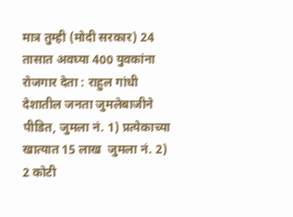मात्र तुम्ही (मोदी सरकार) 24 तासात अवघ्या 400 युवकांना रोजगार देता : राहुल गांधी देशातील जनता जुमलेबाजीने पीडित, जुमला नं. 1) प्रत्येकाच्या खात्यात 15 लाख  जुमला नं. 2) 2 कोटी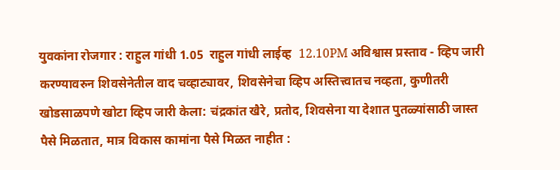युवकांना रोजगार : राहुल गांधी 1.05  राहुल गांधी लाईव्ह  12.10PM अविश्वास प्रस्ताव - व्हिप जारी करण्यावरुन शिवसेनेतील वाद चव्हाट्यावर, शिवसेनेचा व्हिप अस्तित्त्वातच नव्हता, कुणीतरी खोडसाळपणे खोटा व्हिप जारी केला: चंद्रकांत खैरे, प्रतोद, शिवसेना या देशात पुतळ्यांसाठी जास्त पैसे मिळतात, मात्र विकास कामांना पैसे मिळत नाहीत :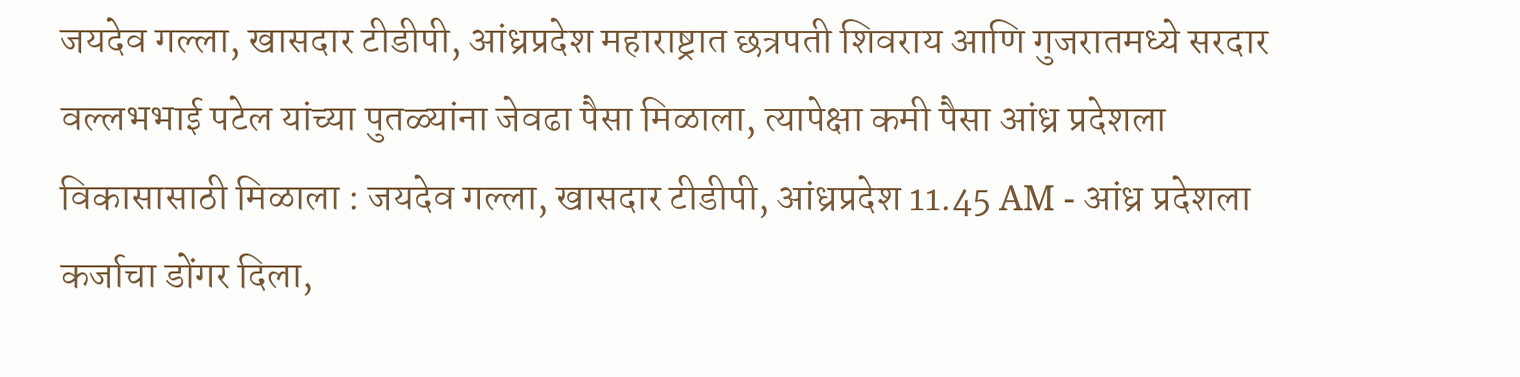जयदेव गल्ला, खासदार टीडीपी, आंध्रप्रदेश महाराष्ट्रात छत्रपती शिवराय आणि गुजरातमध्ये सरदार वल्लभभाई पटेल यांच्या पुतळ्यांना जेवढा पैसा मिळाला, त्यापेक्षा कमी पैसा आंध्र प्रदेशला विकासासाठी मिळाला : जयदेव गल्ला, खासदार टीडीपी, आंध्रप्रदेश 11.45 AM - आंध्र प्रदेशला कर्जाचा डोंगर दिला,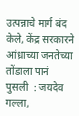उत्पन्नाचे मार्ग बंद केले, केंद्र सरकारने आंध्राच्या जनतेच्या तोंडाला पानं पुसली  : जयदेव गल्ला,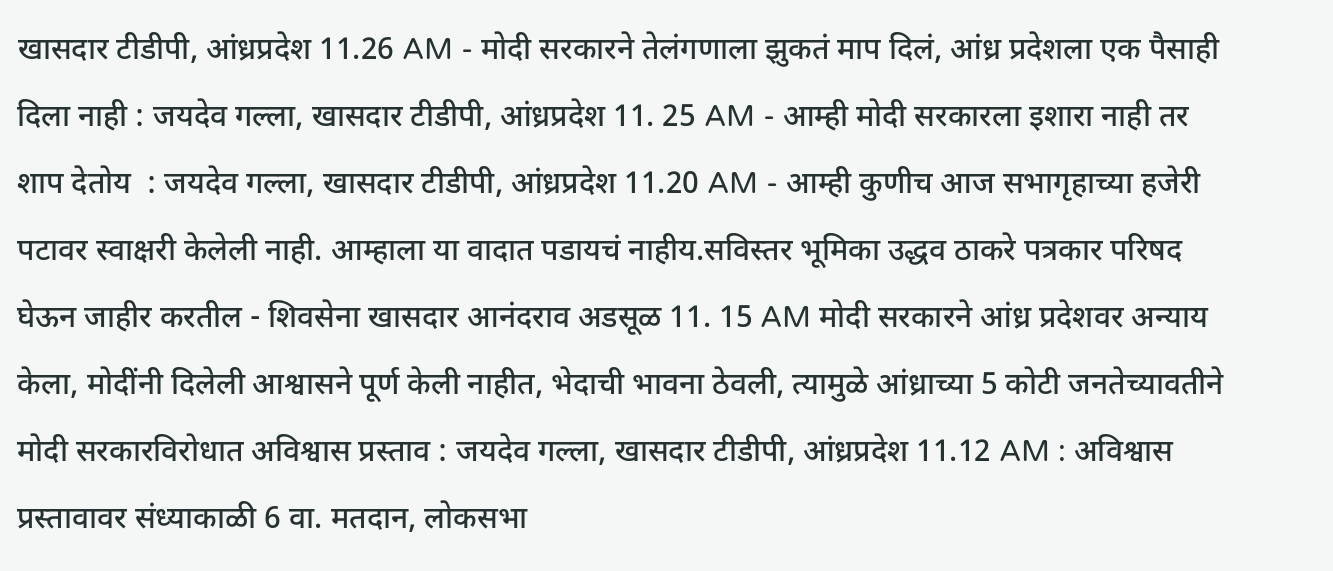खासदार टीडीपी, आंध्रप्रदेश 11.26 AM - मोदी सरकारने तेलंगणाला झुकतं माप दिलं, आंध्र प्रदेशला एक पैसाही दिला नाही : जयदेव गल्ला, खासदार टीडीपी, आंध्रप्रदेश 11. 25 AM - आम्ही मोदी सरकारला इशारा नाही तर शाप देतोय  : जयदेव गल्ला, खासदार टीडीपी, आंध्रप्रदेश 11.20 AM - आम्ही कुणीच आज सभागृहाच्या हजेरी पटावर स्वाक्षरी केलेली नाही. आम्हाला या वादात पडायचं नाहीय.सविस्तर भूमिका उद्धव ठाकरे पत्रकार परिषद घेऊन जाहीर करतील - शिवसेना खासदार आनंदराव अडसूळ 11. 15 AM मोदी सरकारने आंध्र प्रदेशवर अन्याय केला, मोदींनी दिलेली आश्वासने पूर्ण केली नाहीत, भेदाची भावना ठेवली, त्यामुळे आंध्राच्या 5 कोटी जनतेच्यावतीने मोदी सरकारविरोधात अविश्वास प्रस्ताव : जयदेव गल्ला, खासदार टीडीपी, आंध्रप्रदेश 11.12 AM : अविश्वास प्रस्तावावर संध्याकाळी 6 वा. मतदान, लोकसभा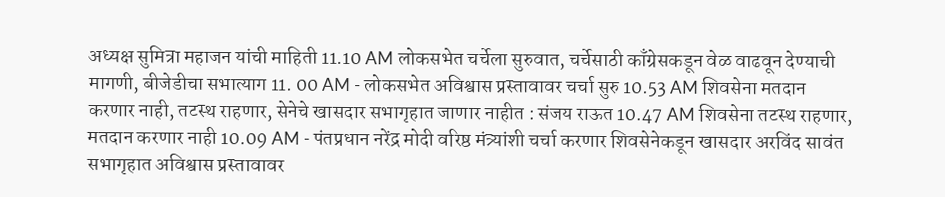अध्यक्ष सुमित्रा महाजन यांची माहिती 11.10 AM लोकसभेत चर्चेला सुरुवात, चर्चेसाठी काँग्रेसकडून वेळ वाढवून देण्याची मागणी, बीजेडीचा सभात्याग 11. 00 AM - लोकसभेत अविश्वास प्रस्तावावर चर्चा सुरु 10.53 AM शिवसेना मतदान करणार नाही, तटस्थ राहणार, सेनेचे खासदार सभागृहात जाणार नाहीत : संजय राऊत 10.47 AM शिवसेना तटस्थ राहणार, मतदान करणार नाही 10.09 AM - पंतप्रधान नरेंद्र मोदी वरिष्ठ मंत्र्यांशी चर्चा करणार शिवसेनेकडून खासदार अरविंद सावंत सभागृहात अविश्वास प्रस्तावावर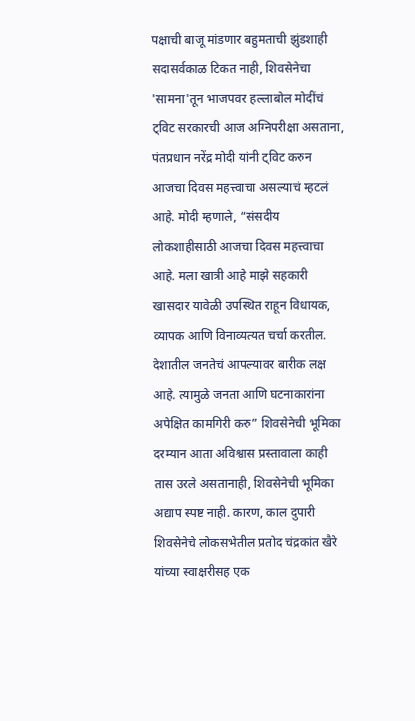पक्षाची बाजू मांडणार बहुमताची झुंडशाही सदासर्वकाळ टिकत नाही, शिवसेनेचा 'सामना'तून भाजपवर हल्लाबोल मोदींचं ट्विट सरकारची आज अग्निपरीक्षा असताना, पंतप्रधान नरेंद्र मोदी यांनी ट्विट करुन आजचा दिवस महत्त्वाचा असल्याचं म्हटलं आहे. मोदी म्हणाले, “संसदीय लोकशाहीसाठी आजचा दिवस महत्त्वाचा आहे. मला खात्री आहे माझे सहकारी खासदार यावेळी उपस्थित राहून विधायक, व्यापक आणि विनाव्यत्यत चर्चा करतील.  देशातील जनतेचं आपल्यावर बारीक लक्ष आहे. त्यामुळे जनता आणि घटनाकारांना अपेक्षित कामगिरी करु” शिवसेनेची भूमिका दरम्यान आता अविश्वास प्रस्तावाला काही तास उरले असतानाही, शिवसेनेची भूमिका अद्याप स्पष्ट नाही. कारण, काल दुपारी शिवसेनेचे लोकसभेतील प्रतोद चंद्रकांत खैरे यांच्या स्वाक्षरीसह एक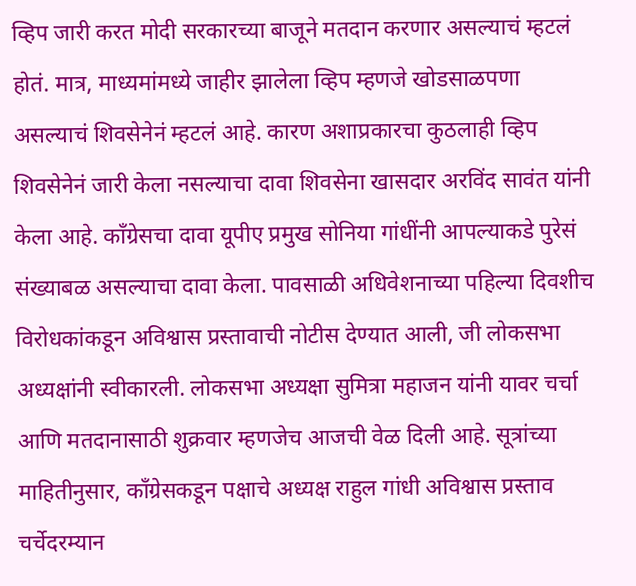व्हिप जारी करत मोदी सरकारच्या बाजूने मतदान करणार असल्याचं म्हटलं होतं. मात्र, माध्यमांमध्ये जाहीर झालेला व्हिप म्हणजे खोडसाळपणा असल्याचं शिवसेनेनं म्हटलं आहे. कारण अशाप्रकारचा कुठलाही व्हिप शिवसेनेनं जारी केला नसल्याचा दावा शिवसेना खासदार अरविंद सावंत यांनी केला आहे. काँग्रेसचा दावा यूपीए प्रमुख सोनिया गांधींनी आपल्याकडे पुरेसं संख्याबळ असल्याचा दावा केला. पावसाळी अधिवेशनाच्या पहिल्या दिवशीच विरोधकांकडून अविश्वास प्रस्तावाची नोटीस देण्यात आली, जी लोकसभा अध्यक्षांनी स्वीकारली. लोकसभा अध्यक्षा सुमित्रा महाजन यांनी यावर चर्चा आणि मतदानासाठी शुक्रवार म्हणजेच आजची वेळ दिली आहे. सूत्रांच्या माहितीनुसार, काँग्रेसकडून पक्षाचे अध्यक्ष राहुल गांधी अविश्वास प्रस्ताव चर्चेदरम्यान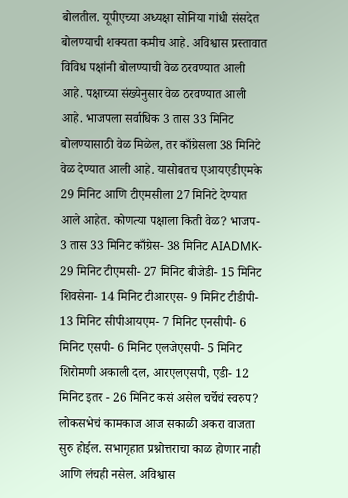बोलतील. यूपीएच्या अध्यक्षा सोनिया गांधी संसदेत बोलण्याची शक्यता कमीच आहे. अविश्वास प्रस्तावात विविध पक्षांनी बोलण्याची वेळ ठरवण्यात आली आहे. पक्षाच्या संख्येनुसार वेळ ठरवण्यात आली आहे. भाजपला सर्वाधिक 3 तास 33 मिनिट बोलण्यासाठी वेळ मिळेल, तर काँग्रेसला 38 मिनिटे वेळ देण्यात आली आहे. यासोबतच एआयएडीएमके 29 मिनिट आणि टीएमसीला 27 मिनिटे देण्यात आले आहेत. कोणत्या पक्षाला किती वेळ? भाजप- 3 तास 33 मिनिट काँग्रेस- 38 मिनिट AIADMK- 29 मिनिट टीएमसी- 27 मिनिट बीजेडी- 15 मिनिट शिवसेना- 14 मिनिट टीआरएस- 9 मिनिट टीडीपी- 13 मिनिट सीपीआयएम- 7 मिनिट एनसीपी- 6 मिनिट एसपी- 6 मिनिट एलजेएसपी- 5 मिनिट शिरोमणी अकाली दल, आरएलएसपी, एडी- 12 मिनिट इतर - 26 मिनिट कसं असेल चर्चेचं स्वरुप? लोकसभेचं कामकाज आज सकाळी अकरा वाजता सुरु होईल. सभागृहात प्रश्नोत्तराचा काळ होणार नाही आणि लंचही नसेल. अविश्वास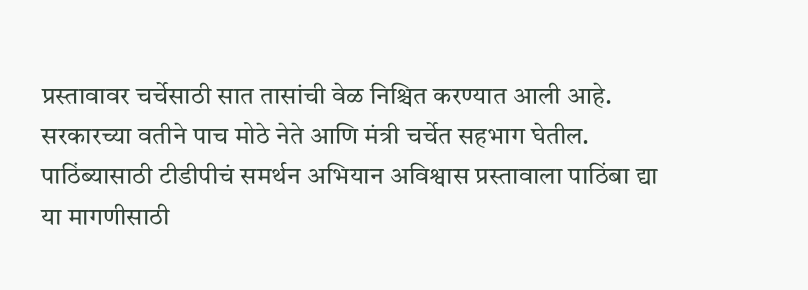प्रस्तावावर चर्चेसाठी सात तासांची वेळ निश्चित करण्यात आली आहे. सरकारच्या वतीने पाच मोठे नेते आणि मंत्री चर्चेत सहभाग घेतील. पाठिंब्यासाठी टीडीपीचं समर्थन अभियान अविश्वास प्रस्तावाला पाठिंबा द्या या मागणीसाठी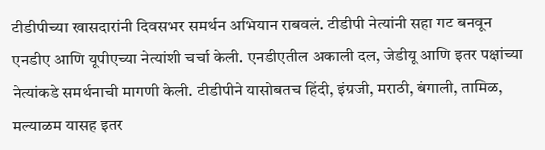टीडीपीच्या खासदारांनी दिवसभर समर्थन अभियान राबवलं. टीडीपी नेत्यांनी सहा गट बनवून एनडीए आणि यूपीएच्या नेत्यांशी चर्चा केली. एनडीएतील अकाली दल, जेडीयू आणि इतर पक्षांच्या नेत्यांकडे समर्थनाची मागणी केली. टीडीपीने यासोबतच हिंदी, इंग्रजी, मराठी, बंगाली, तामिळ, मल्याळम यासह इतर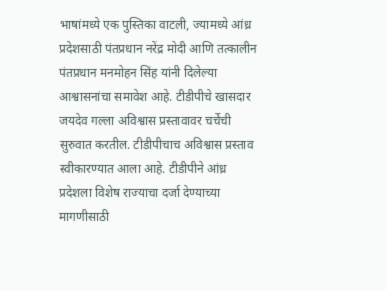भाषांमध्ये एक पुस्तिका वाटली, ज्यामध्ये आंध्र प्रदेशसाठी पंतप्रधान नरेंद्र मोदी आणि तत्कालीन पंतप्रधान मनमोहन सिंह यांनी दिलेल्या आश्वासनांचा समावेश आहे. टीडीपीचे खासदार जयदेव गल्ला अविश्वास प्रस्तावावर चर्चेची सुरुवात करतील. टीडीपीचाच अविश्वास प्रस्ताव स्वीकारण्यात आला आहे. टीडीपीने आंध्र प्रदेशला विशेष राज्याचा दर्जा देण्याच्या मागणीसाठी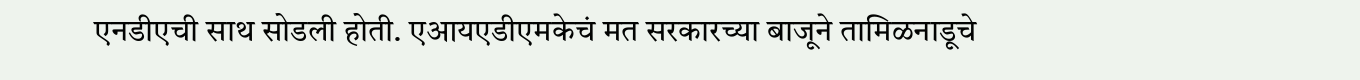एनडीएची साथ सोडली होती. एआयएडीएमकेचं मत सरकारच्या बाजूने तामिळनाडूचे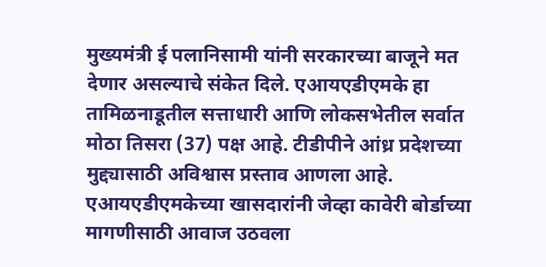मुख्यमंत्री ई पलानिसामी यांनी सरकारच्या बाजूने मत देणार असल्याचे संकेत दिले. एआयएडीएमके हा तामिळनाडूतील सत्ताधारी आणि लोकसभेतील सर्वात मोठा तिसरा (37) पक्ष आहे. टीडीपीने आंध्र प्रदेशच्या मुद्द्यासाठी अविश्वास प्रस्ताव आणला आहे. एआयएडीएमकेच्या खासदारांनी जेव्हा कावेरी बोर्डाच्या मागणीसाठी आवाज उठवला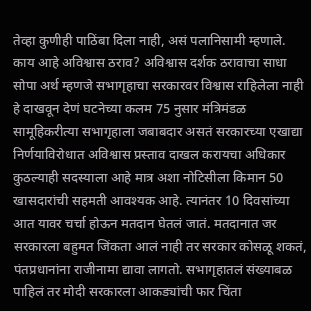तेव्हा कुणीही पाठिंबा दिला नाही, असं पलानिसामी म्हणाले. काय आहे अविश्वास ठराव? अविश्वास दर्शक ठरावाचा साधा सोपा अर्थ म्हणजे सभागृहाचा सरकारवर विश्वास राहिलेला नाही हे दाखवून देणं घटनेच्या कलम 75 नुसार मंत्रिमंडळ सामूहिकरीत्या सभागृहाला जबाबदार असतं सरकारच्या एखाद्या निर्णयाविरोधात अविश्वास प्रस्ताव दाखल करायचा अधिकार कुठल्याही सदस्याला आहे मात्र अशा नोटिसीला किमान 50 खासदारांची सहमती आवश्यक आहे. त्यानंतर 10 दिवसांच्या आत यावर चर्चा होऊन मतदान घेतलं जातं. मतदानात जर सरकारला बहुमत जिंकता आलं नाही तर सरकार कोसळू शकतं, पंतप्रधानांना राजीनामा द्यावा लागतो. सभागृहातलं संख्याबळ पाहिलं तर मोदी सरकारला आकड्यांची फार चिंता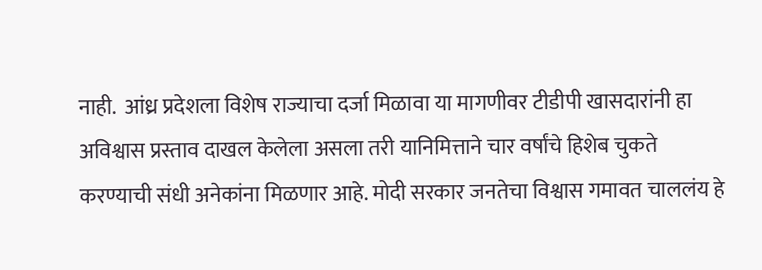नाही.  आंध्र प्रदेशला विशेष राज्याचा दर्जा मिळावा या मागणीवर टीडीपी खासदारांनी हा अविश्वास प्रस्ताव दाखल केलेला असला तरी यानिमित्ताने चार वर्षांचे हिशेब चुकते करण्याची संधी अनेकांना मिळणार आहे. मोदी सरकार जनतेचा विश्वास गमावत चाललंय हे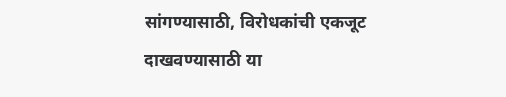सांगण्यासाठी, विरोधकांची एकजूट दाखवण्यासाठी या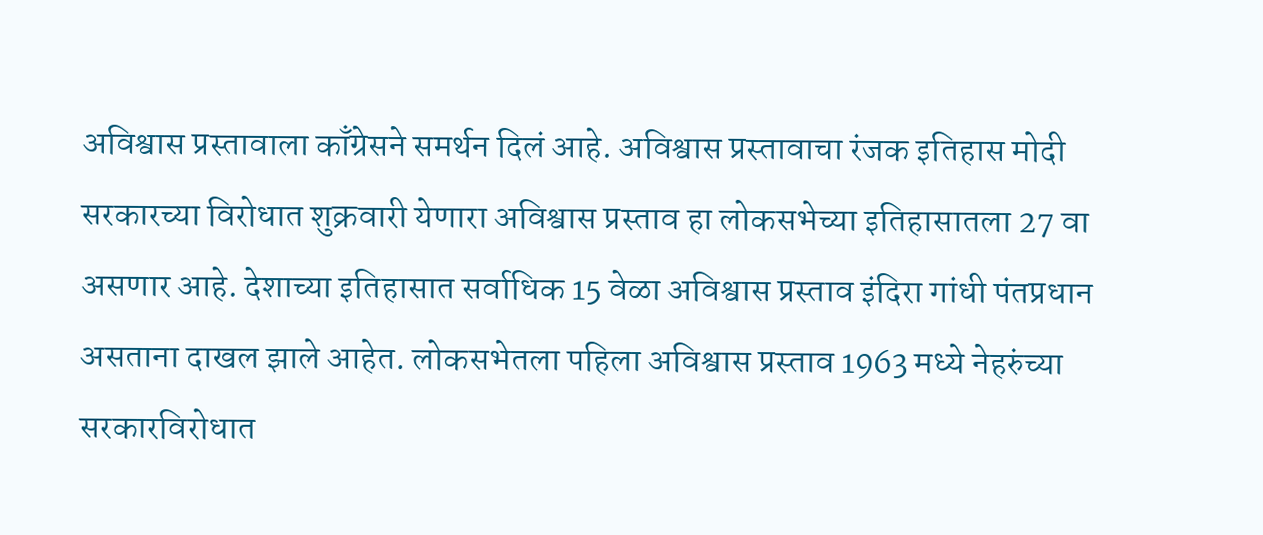अविश्वास प्रस्तावाला काँग्रेसने समर्थन दिलं आहे. अविश्वास प्रस्तावाचा रंजक इतिहास मोदी सरकारच्या विरोधात शुक्रवारी येणारा अविश्वास प्रस्ताव हा लोकसभेच्या इतिहासातला 27 वा असणार आहे. देशाच्या इतिहासात सर्वाधिक 15 वेळा अविश्वास प्रस्ताव इंदिरा गांधी पंतप्रधान असताना दाखल झाले आहेत. लोकसभेतला पहिला अविश्वास प्रस्ताव 1963 मध्ये नेहरुंच्या सरकारविरोधात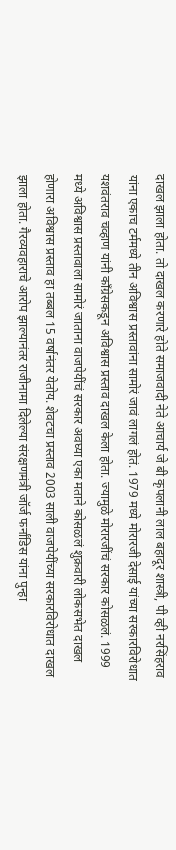दाखल झाला होता. तो दाखल करणारे होते समाजवादी नेते आचार्य जे बी कृपलानी लाल बहादूर शास्त्री, पी व्ही नरसिंहराव यांना एकाच टर्ममध्ये तीन अविश्वास प्रस्तावांना सामोरं जावं लागलं होतं. 1979 मध्ये मोरारजी देसाई यांच्या सरकारविरोधात यशवंतराव चव्हाण यांनी काँग्रेसकडून अविश्वास प्रस्ताव दाखल केला होता. ज्यामुळे मोरारजींचं सरकार कोसळलं. 1999 मध्ये अविश्वास प्रस्तावाला सामोरं जाताना वाजपेयींचं सरकार अवघ्या एका मताने कोसळलं शुक्रवारी लोकसभेत दाखल होणारा अविश्वास प्रस्ताव हा तब्बल 15 वर्षानंतर येतोय. शेवटचा प्रस्ताव 2003 साली वाजपेयींच्या सरकारविरोधात दाखल झाला होता. गैरव्यवहाराचे आरोप झाल्यानंतर राजीनामा दिलेल्या संरक्षणमंत्री जॉर्ज फर्नांडिस यांना पुन्हा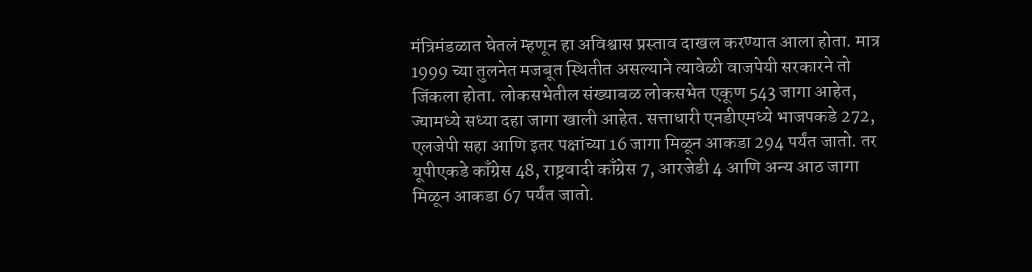मंत्रिमंडळात घेतलं म्हणून हा अविश्वास प्रस्ताव दाखल करण्यात आला होता. मात्र 1999 च्या तुलनेत मजबूत स्थितीत असल्याने त्यावेळी वाजपेयी सरकारने तो जिंकला होता. लोकसभेतील संख्याबळ लोकसभेत एकूण 543 जागा आहेत, ज्यामध्ये सध्या दहा जागा खाली आहेत. सत्ताधारी एनडीएमध्ये भाजपकडे 272, एलजेपी सहा आणि इतर पक्षांच्या 16 जागा मिळून आकडा 294 पर्यंत जातो. तर यूपीएकडे काँग्रेस 48, राष्ट्रवादी काँग्रेस 7, आरजेडी 4 आणि अन्य आठ जागा मिळून आकडा 67 पर्यंत जातो.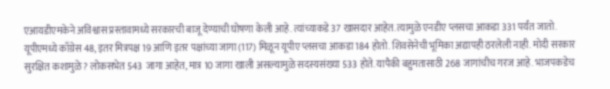एआयडीएमकेने अविश्वास प्रस्तावामध्ये सरकारची बाजू देण्याची घोषणा केली आहे. त्यांच्याकडे 37 खासदार आहेत. त्यामुळे एनडीए प्लसचा आकडा 331 पर्यंत जातो. यूपीएमध्ये काँग्रेस 48, इतर मित्रपक्ष 19 आणि इतर पक्षांच्या जागा (117) मिळून यूपीए प्लसचा आकडा 184 होतो. शिवसेनेची भूमिका अद्यापही ठरलेली नाही. मोदी सरकार सुरक्षित कशामुळे? लोकसभेत 543 जागा आहेत, मात्र 10 जागा खाली असल्यामुळे सदस्यसंख्या 533 होते. यापैकी बहुमतासाठी 268 जागांचीच गरज आहे. भाजपकडेच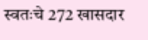स्वतःचे 272 खासदार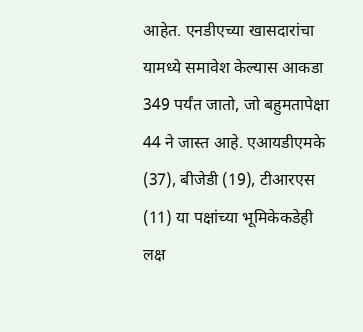आहेत. एनडीएच्या खासदारांचा यामध्ये समावेश केल्यास आकडा 349 पर्यंत जातो, जो बहुमतापेक्षा 44 ने जास्त आहे. एआयडीएमके (37), बीजेडी (19), टीआरएस (11) या पक्षांच्या भूमिकेकडेही लक्ष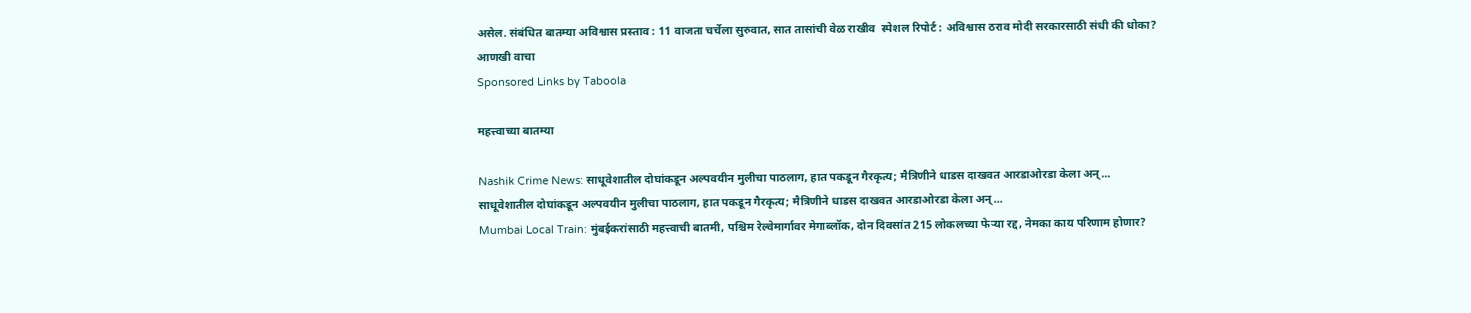असेल. संबंधित बातम्या अविश्वास प्रस्ताव : 11 वाजता चर्चेला सुरुवात, सात तासांची वेळ राखीव  स्पेशल रिपोर्ट : अविश्वास ठराव मोदी सरकारसाठी संधी की धोका?
आणखी वाचा
Sponsored Links by Taboola

महत्त्वाच्या बातम्या

Nashik Crime News: साधूवेशातील दोघांकडून अल्पवयीन मुलीचा पाठलाग, हात पकडून गैरकृत्य; मैत्रिणीने धाडस दाखवत आरडाओरडा केला अन्...
साधूवेशातील दोघांकडून अल्पवयीन मुलीचा पाठलाग, हात पकडून गैरकृत्य; मैत्रिणीने धाडस दाखवत आरडाओरडा केला अन्...
Mumbai Local Train: मुंबईकरांसाठी महत्त्वाची बातमी, पश्चिम रेल्वेमार्गावर मेगाब्लॉक, दोन दिवसांत 215 लोकलच्या फेऱ्या रद्द, नेमका काय परिणाम होणार?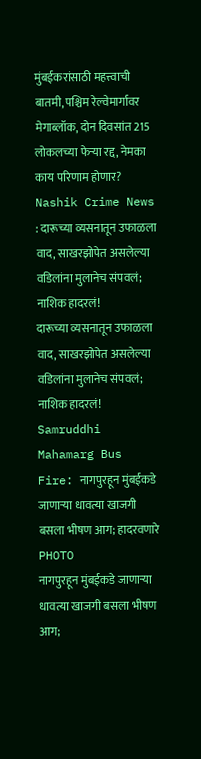मुंबईकरांसाठी महत्त्वाची बातमी, पश्चिम रेल्वेमार्गावर मेगाब्लॉक, दोन दिवसांत 215 लोकलच्या फेऱ्या रद्द, नेमका काय परिणाम होणार?
Nashik Crime News : दारूच्या व्यसनातून उफाळला वाद, साखरझोपेत असलेल्या वडिलांना मुलानेच संपवलं; नाशिक हादरलं!
दारूच्या व्यसनातून उफाळला वाद, साखरझोपेत असलेल्या वडिलांना मुलानेच संपवलं; नाशिक हादरलं!
Samruddhi Mahamarg Bus Fire: नागपुरहून मुंबईकडे जाणाऱ्या धावत्या खाजगी बसला भीषण आग; हादरवणारे PHOTO
नागपुरहून मुंबईकडे जाणाऱ्या धावत्या खाजगी बसला भीषण आग;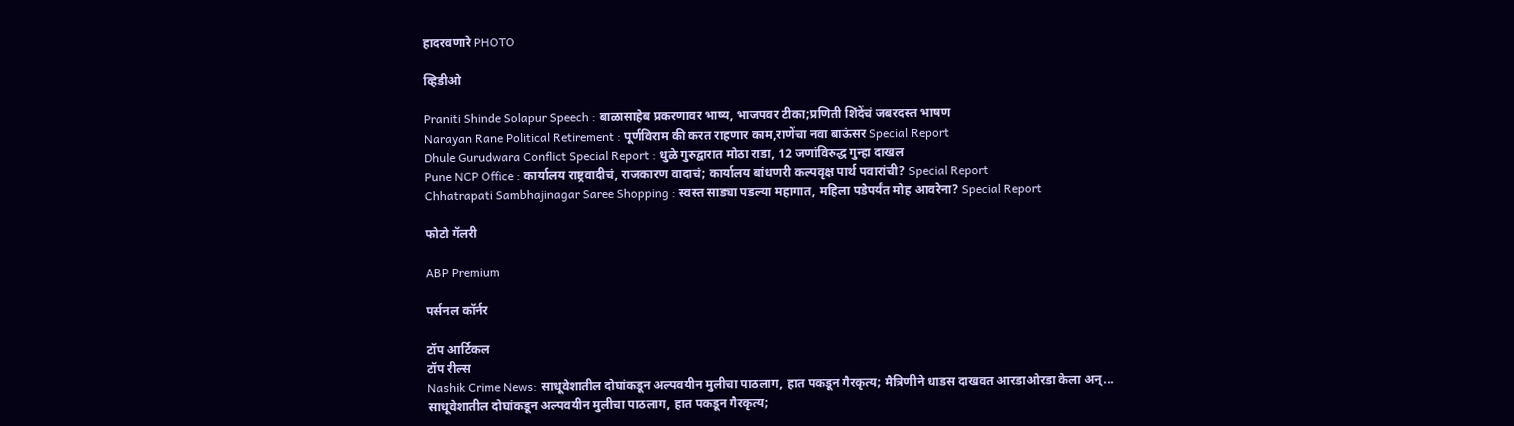हादरवणारे PHOTO

व्हिडीओ

Praniti Shinde Solapur Speech : बाळासाहेब प्रकरणावर भाष्य, भाजपवर टीका;प्रणिती शिंदेंचं जबरदस्त भाषण
Narayan Rane Political Retirement : पूर्णविराम की करत राहणार काम,राणेंचा नवा बाऊंसर Special Report
Dhule Gurudwara Conflict Special Report : धुळे गुरुद्वारात मोठा राडा, 12 जणांविरुद्ध गुन्हा दाखल
Pune NCP Office : कार्यालय राष्ट्रवादीचं, राजकारण वादाचं; कार्यालय बांधणरी कल्पवृक्ष पार्थ पवारांची? Special Report
Chhatrapati Sambhajinagar Saree Shopping : स्वस्त साड्या पडल्या महागात, महिला पडेपर्यंत मोह आवरेना? Special Report

फोटो गॅलरी

ABP Premium

पर्सनल कॉर्नर

टॉप आर्टिकल
टॉप रील्स
Nashik Crime News: साधूवेशातील दोघांकडून अल्पवयीन मुलीचा पाठलाग, हात पकडून गैरकृत्य; मैत्रिणीने धाडस दाखवत आरडाओरडा केला अन्...
साधूवेशातील दोघांकडून अल्पवयीन मुलीचा पाठलाग, हात पकडून गैरकृत्य;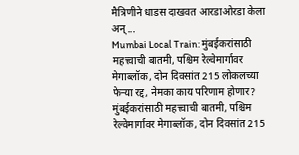मैत्रिणीने धाडस दाखवत आरडाओरडा केला अन्...
Mumbai Local Train: मुंबईकरांसाठी महत्त्वाची बातमी, पश्चिम रेल्वेमार्गावर मेगाब्लॉक, दोन दिवसांत 215 लोकलच्या फेऱ्या रद्द, नेमका काय परिणाम होणार?
मुंबईकरांसाठी महत्त्वाची बातमी, पश्चिम रेल्वेमार्गावर मेगाब्लॉक, दोन दिवसांत 215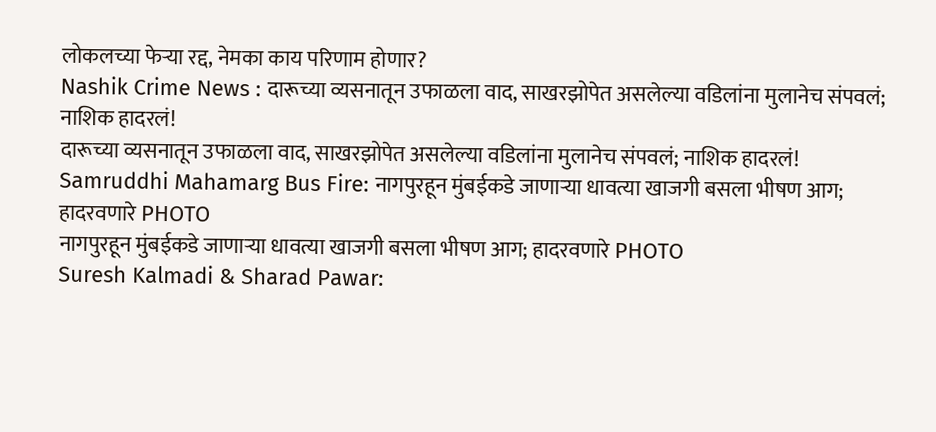लोकलच्या फेऱ्या रद्द, नेमका काय परिणाम होणार?
Nashik Crime News : दारूच्या व्यसनातून उफाळला वाद, साखरझोपेत असलेल्या वडिलांना मुलानेच संपवलं; नाशिक हादरलं!
दारूच्या व्यसनातून उफाळला वाद, साखरझोपेत असलेल्या वडिलांना मुलानेच संपवलं; नाशिक हादरलं!
Samruddhi Mahamarg Bus Fire: नागपुरहून मुंबईकडे जाणाऱ्या धावत्या खाजगी बसला भीषण आग; हादरवणारे PHOTO
नागपुरहून मुंबईकडे जाणाऱ्या धावत्या खाजगी बसला भीषण आग; हादरवणारे PHOTO
Suresh Kalmadi & Sharad Pawar: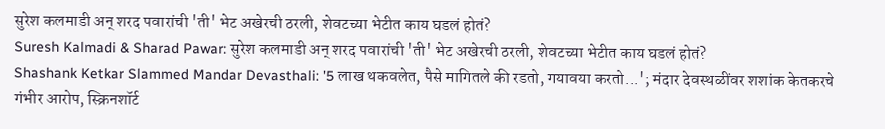सुरेश कलमाडी अन् शरद पवारांची 'ती' भेट अखेरची ठरली, शेवटच्या भेटीत काय घडलं होतं?
Suresh Kalmadi & Sharad Pawar: सुरेश कलमाडी अन् शरद पवारांची 'ती' भेट अखेरची ठरली, शेवटच्या भेटीत काय घडलं होतं?
Shashank Ketkar Slammed Mandar Devasthali: '5 लाख थकवलेत, पैसे मागितले की रडतो, गयावया करतो...'; मंदार देवस्थळींवर शशांक केतकरचे गंभीर आरोप, स्क्रिनशॉर्ट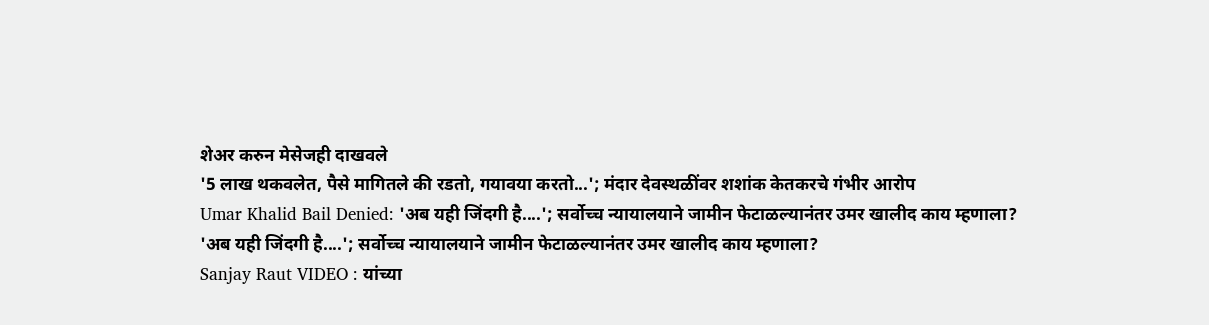शेअर करुन मेसेजही दाखवले
'5 लाख थकवलेत, पैसे मागितले की रडतो, गयावया करतो...'; मंदार देवस्थळींवर शशांक केतकरचे गंभीर आरोप
Umar Khalid Bail Denied: 'अब यही जिंदगी है....'; सर्वोच्च न्यायालयाने जामीन फेटाळल्यानंतर उमर खालीद काय म्हणाला?
'अब यही जिंदगी है....'; सर्वोच्च न्यायालयाने जामीन फेटाळल्यानंतर उमर खालीद काय म्हणाला?
Sanjay Raut VIDEO : यांच्या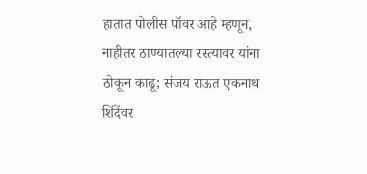हातात पोलीस पॉवर आहे म्हणून, नाहीतर ठाण्यातल्या रस्त्यावर यांना ठोकून काढू; संजय राऊत एकनाथ शिंदेंवर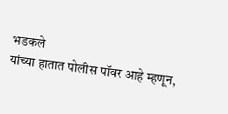भडकले
यांच्या हातात पोलीस पॉवर आहे म्हणून,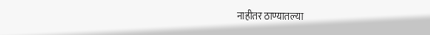नाहीतर ठाण्यातल्या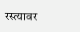रस्त्यावर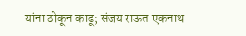यांना ठोकून काढू; संजय राऊत एकनाथ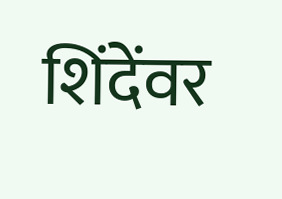शिंदेंवर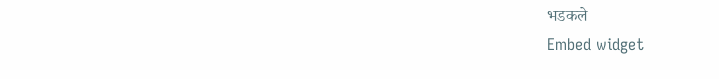भडकले
Embed widget